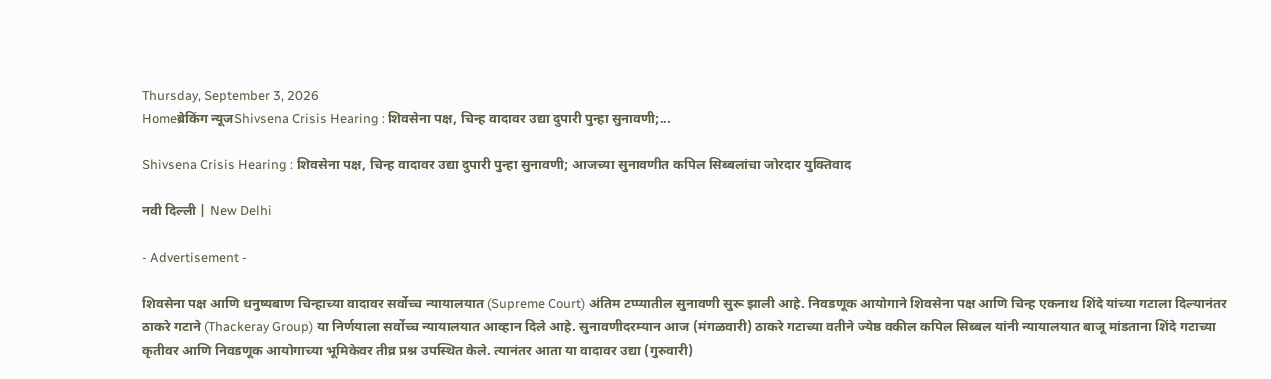Thursday, September 3, 2026
Homeब्रेकिंग न्यूजShivsena Crisis Hearing : शिवसेना पक्ष, चिन्ह वादावर उद्या दुपारी पुन्हा सुनावणी;...

Shivsena Crisis Hearing : शिवसेना पक्ष, चिन्ह वादावर उद्या दुपारी पुन्हा सुनावणी; आजच्या सुनावणीत कपिल सिब्बलांचा जोरदार युक्तिवाद

नवी दिल्ली | New Delhi

- Advertisement -

शिवसेना पक्ष आणि धनुष्यबाण चिन्हाच्या वादावर सर्वोच्च न्यायालयात (Supreme Court) अंतिम टप्प्यातील सुनावणी सुरू झाली आहे. निवडणूक आयोगाने शिवसेना पक्ष आणि चिन्ह एकनाथ शिंदे यांच्या गटाला दिल्यानंतर ठाकरे गटाने (Thackeray Group) या निर्णयाला सर्वोच्च न्यायालयात आव्हान दिले आहे. सुनावणीदरम्यान आज (मंगळवारी) ठाकरे गटाच्या वतीने ज्येष्ठ वकील कपिल सिब्बल यांनी न्यायालयात बाजू मांडताना शिंदे गटाच्या कृतीवर आणि निवडणूक आयोगाच्या भूमिकेवर तीव्र प्रश्न उपस्थित केले. त्यानंतर आता या वादावर उद्या (गुरुवारी)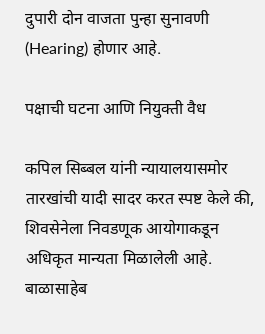दुपारी दोन वाजता पुन्हा सुनावणी (Hearing) होणार आहे.

पक्षाची घटना आणि नियुक्ती वैध

कपिल सिब्बल यांनी न्यायालयासमोर तारखांची यादी सादर करत स्पष्ट केले की, शिवसेनेला निवडणूक आयोगाकडून अधिकृत मान्यता मिळालेली आहे. बाळासाहेब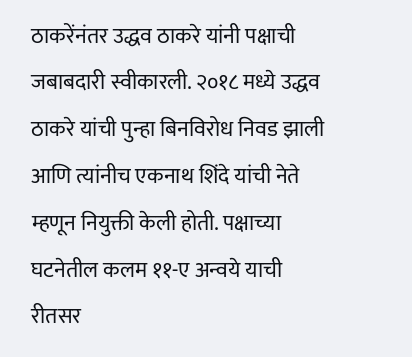ठाकरेंनंतर उद्धव ठाकरे यांनी पक्षाची जबाबदारी स्वीकारली. २०१८ मध्ये उद्धव ठाकरे यांची पुन्हा बिनविरोध निवड झाली आणि त्यांनीच एकनाथ शिंदे यांची नेते म्हणून नियुक्ती केली होती. पक्षाच्या घटनेतील कलम ११-ए अन्वये याची रीतसर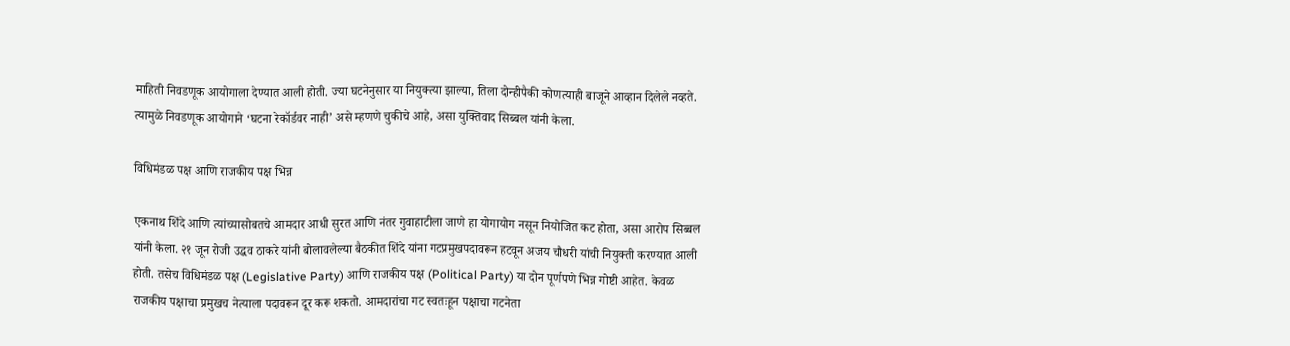माहिती निवडणूक आयोगाला देण्यात आली होती. ज्या घटनेनुसार या नियुक्त्या झाल्या, तिला दोन्हीपैकी कोणत्याही बाजूने आव्हान दिलेले नव्हते. त्यामुळे निवडणूक आयोगाने ‘घटना रेकॉर्डवर नाही’ असे म्हणणे चुकीचे आहे, असा युक्तिवाद सिब्बल यांनी केला.

विधिमंडळ पक्ष आणि राजकीय पक्ष भिन्न

एकनाथ शिंदे आणि त्यांच्यासोबतचे आमदार आधी सुरत आणि नंतर गुवाहाटीला जाणे हा योगायोग नसून नियोजित कट होता, असा आरोप सिब्बल यांनी केला. २१ जून रोजी उद्धव ठाकरे यांनी बोलावलेल्या बैठकीत शिंदे यांना गटप्रमुखपदावरून हटवून अजय चौधरी यांची नियुक्ती करण्यात आली होती. तसेच विधिमंडळ पक्ष (Legislative Party) आणि राजकीय पक्ष (Political Party) या दोन पूर्णपणे भिन्न गोष्टी आहेत. केवळ राजकीय पक्षाचा प्रमुखच नेत्याला पदावरून दूर करू शकतो. आमदारांचा गट स्वतःहून पक्षाचा गटनेता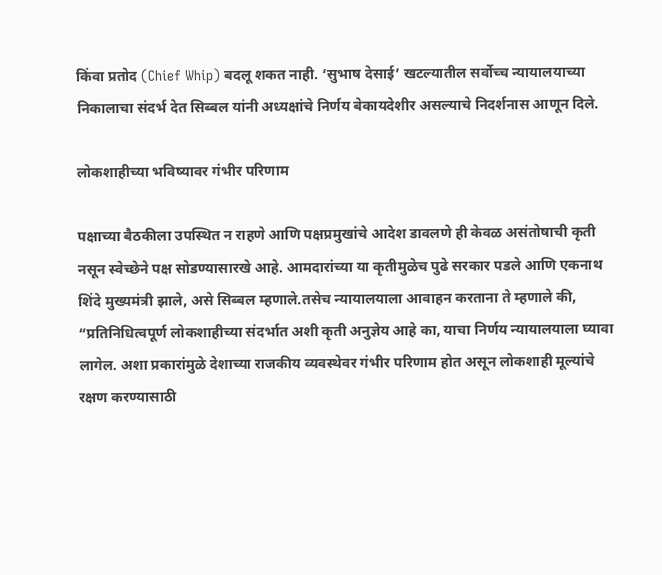किंवा प्रतोद (Chief Whip) बदलू शकत नाही. ‘सुभाष देसाई’ खटल्यातील सर्वोच्च न्यायालयाच्या निकालाचा संदर्भ देत सिब्बल यांनी अध्यक्षांचे निर्णय बेकायदेशीर असल्याचे निदर्शनास आणून दिले.

लोकशाहीच्या भविष्यावर गंभीर परिणाम

पक्षाच्या बैठकीला उपस्थित न राहणे आणि पक्षप्रमुखांचे आदेश डावलणे ही केवळ असंतोषाची कृती नसून स्वेच्छेने पक्ष सोडण्यासारखे आहे. आमदारांच्या या कृतीमुळेच पुढे सरकार पडले आणि एकनाथ शिंदे मुख्यमंत्री झाले, असे सिब्बल म्हणाले.तसेच न्यायालयाला आवाहन करताना ते म्हणाले की, “प्रतिनिधित्वपूर्ण लोकशाहीच्या संदर्भात अशी कृती अनुज्ञेय आहे का, याचा निर्णय न्यायालयाला घ्यावा लागेल. अशा प्रकारांमुळे देशाच्या राजकीय व्यवस्थेवर गंभीर परिणाम होत असून लोकशाही मूल्यांचे रक्षण करण्यासाठी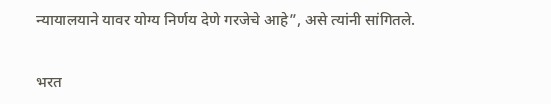न्यायालयाने यावर योग्य निर्णय देणे गरजेचे आहे”, असे त्यांनी सांगितले.

भरत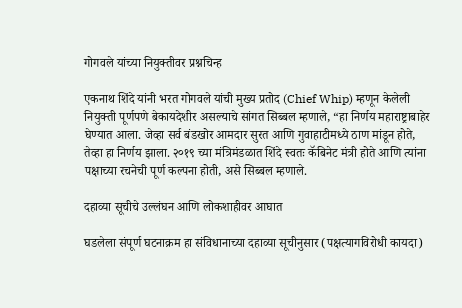गोगवले यांच्या नियुक्तीवर प्रश्नचिन्ह

एकनाथ शिंदे यांनी भरत गोगवले यांची मुख्य प्रतोद (Chief Whip) म्हणून केलेली नियुक्ती पूर्णपणे बेकायदेशीर असल्याचे सांगत सिब्बल म्हणाले, “हा निर्णय महाराष्ट्राबाहेर घेण्यात आला. जेव्हा सर्व बंडखोर आमदार सुरत आणि गुवाहाटीमध्ये ठाण मांडून होते, तेव्हा हा निर्णय झाला. २०१९ च्या मंत्रिमंडळात शिंदे स्वतः कॅबिनेट मंत्री होते आणि त्यांना पक्षाच्या रचनेची पूर्ण कल्पना होती, असे सिब्बल म्हणाले.

दहाव्या सूचीचे उल्लंघन आणि लोकशाहीवर आघात

घडलेला संपूर्ण घटनाक्रम हा संविधानाच्या दहाव्या सूचीनुसार (पक्षत्यागविरोधी कायदा)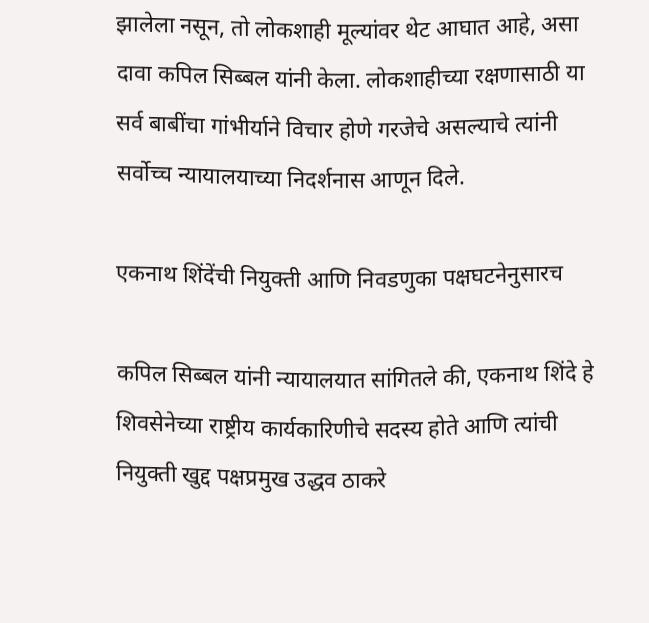झालेला नसून, तो लोकशाही मूल्यांवर थेट आघात आहे, असा दावा कपिल सिब्बल यांनी केला. लोकशाहीच्या रक्षणासाठी या सर्व बाबींचा गांभीर्याने विचार होणे गरजेचे असल्याचे त्यांनी सर्वोच्च न्यायालयाच्या निदर्शनास आणून दिले.

एकनाथ शिंदेंची नियुक्ती आणि निवडणुका पक्षघटनेनुसारच

कपिल सिब्बल यांनी न्यायालयात सांगितले की, एकनाथ शिंदे हे शिवसेनेच्या राष्ट्रीय कार्यकारिणीचे सदस्य होते आणि त्यांची नियुक्ती खुद्द पक्षप्रमुख उद्धव ठाकरे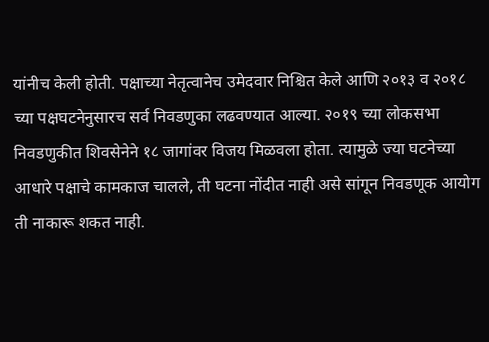यांनीच केली होती. पक्षाच्या नेतृत्वानेच उमेदवार निश्चित केले आणि २०१३ व २०१८ च्या पक्षघटनेनुसारच सर्व निवडणुका लढवण्यात आल्या. २०१९ च्या लोकसभा निवडणुकीत शिवसेनेने १८ जागांवर विजय मिळवला होता. त्यामुळे ज्या घटनेच्या आधारे पक्षाचे कामकाज चालले, ती घटना नोंदीत नाही असे सांगून निवडणूक आयोग ती नाकारू शकत नाही.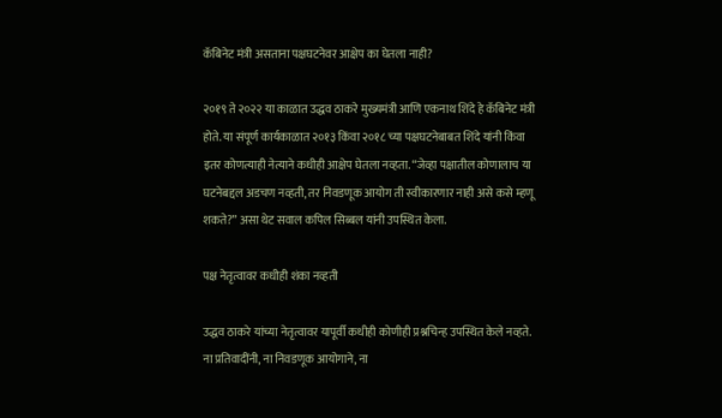कॅबिनेट मंत्री असताना पक्षघटनेवर आक्षेप का घेतला नाही?

२०१९ ते २०२२ या काळात उद्धव ठाकरे मुख्यमंत्री आणि एकनाथ शिंदे हे कॅबिनेट मंत्री होते. या संपूर्ण कार्यकाळात २०१३ किंवा २०१८ च्या पक्षघटनेबाबत शिंदे यांनी किंवा इतर कोणत्याही नेत्याने कधीही आक्षेप घेतला नव्हता. “जेव्हा पक्षातील कोणालाच या घटनेबद्दल अडचण नव्हती, तर निवडणूक आयोग ती स्वीकारणार नाही असे कसे म्हणू शकते?” असा थेट सवाल कपिल सिब्बल यांनी उपस्थित केला.

पक्ष नेतृत्वावर कधीही शंका नव्हती

उद्धव ठाकरे यांच्या नेतृत्वावर यापूर्वी कधीही कोणीही प्रश्नचिन्ह उपस्थित केले नव्हते. ना प्रतिवादींनी, ना निवडणूक आयोगाने, ना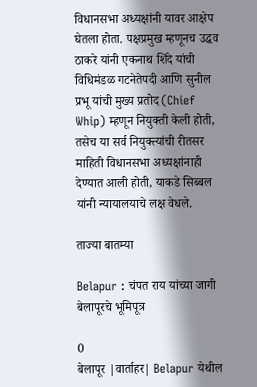विधानसभा अध्यक्षांनी यावर आक्षेप घेतला होता. पक्षप्रमुख म्हणूनच उद्धव ठाकरे यांनी एकनाथ शिंदे यांची विधिमंडळ गटनेतेपदी आणि सुनील प्रभू यांची मुख्य प्रतोद (Chief Whip) म्हणून नियुक्ती केली होती, तसेच या सर्व नियुक्त्यांची रीतसर माहिती विधानसभा अध्यक्षांनाही देण्यात आली होती, याकडे सिब्बल यांनी न्यायालयाचे लक्ष वेधले.

ताज्या बातम्या

Belapur : चंपत राय यांच्या जागी बेलापूरचे भूमिपूत्र

0
बेलापूर |वार्ताहर| Belapur येथील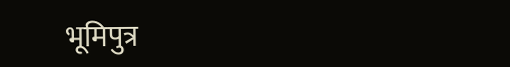भूमिपुत्र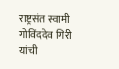राष्ट्रसंत स्वामी गोविंददेव गिरी यांची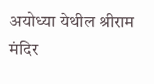अयोध्या येथील श्रीराम मंदिर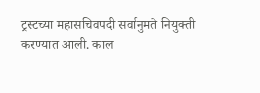ट्रस्टच्या महासचिवपदी सर्वानुमते नियुक्ती करण्यात आली. काल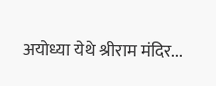अयोध्या येथे श्रीराम मंदिर...